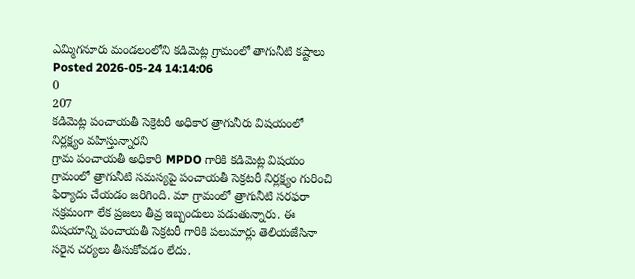ఎమ్మిగనూరు మండలంలోని కడిమెట్ల గ్రామంలో తాగునీటి కష్టాలు
Posted 2026-05-24 14:14:06
0
207
కడిమెట్ల పంచాయతీ సెక్రెటరీ అధికార త్రాగునీరు విషయంలో నిర్లక్ష్యం వహిస్తున్నారని
గ్రామ పంచాయతీ అధికారి MPDO గారికి కడిమెట్ల విషయం గ్రామంలో త్రాగునీటి సమస్యపై పంచాయతీ సెక్రటరీ నిర్లక్ష్యం గురించి ఫిర్యాదు చేయడం జరిగింది. మా గ్రామంలో త్రాగునీటి సరఫరా సక్రమంగా లేక ప్రజలు తీవ్ర ఇబ్బందులు పడుతున్నారు. ఈ విషయాన్ని పంచాయతీ సెక్రటరీ గారికి పలుమార్లు తెలియజేసినా సరైన చర్యలు తీసుకోవడం లేదు.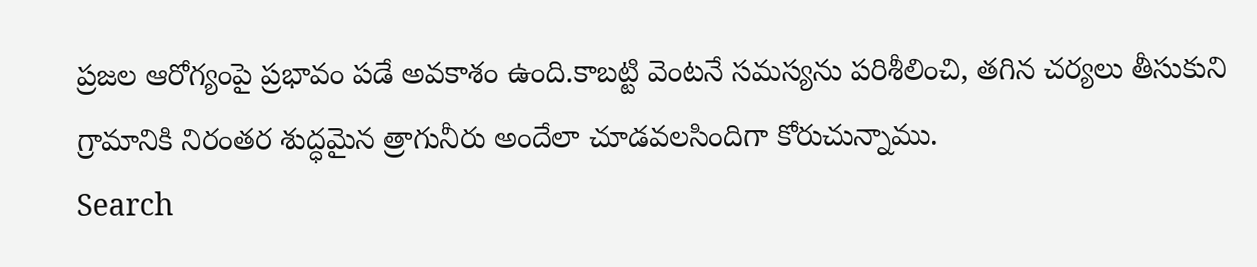ప్రజల ఆరోగ్యంపై ప్రభావం పడే అవకాశం ఉంది.కాబట్టి వెంటనే సమస్యను పరిశీలించి, తగిన చర్యలు తీసుకుని గ్రామానికి నిరంతర శుద్ధమైన త్రాగునీరు అందేలా చూడవలసిందిగా కోరుచున్నాము.
Search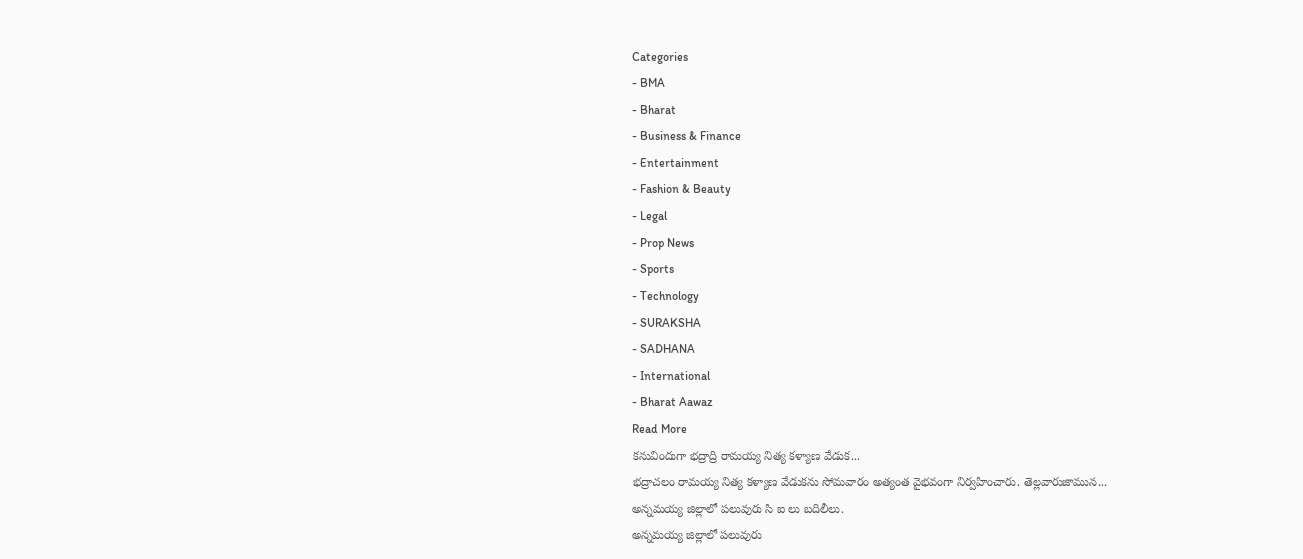Categories
- BMA
- Bharat
- Business & Finance
- Entertainment
- Fashion & Beauty
- Legal
- Prop News
- Sports
- Technology
- SURAKSHA
- SADHANA
- International
- Bharat Aawaz
Read More
కనువిందుగా భద్రాద్రి రామయ్య నిత్య కళ్యాణ వేడుక...
భద్రాచలం రామయ్య నిత్య కళ్యాణ వేడుకను సోమవారం అత్యంత వైభవంగా నిర్వహించారు. తెల్లవారుజామున...
అన్నమయ్య జిల్లాలో పలువురు సి ఐ లు బదిలీలు.
అన్నమయ్య జిల్లాలో పలువురు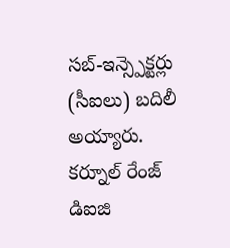సబ్-ఇన్స్పెక్టర్లు (సీఐలు) బదిలీ అయ్యారు. కర్నూల్ రేంజ్ డిఐజి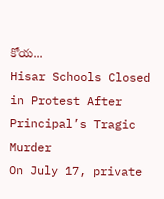కోయ...
Hisar Schools Closed in Protest After Principal’s Tragic Murder
On July 17, private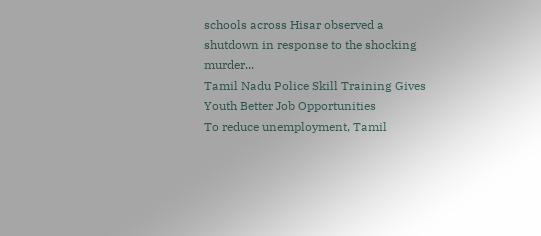schools across Hisar observed a shutdown in response to the shocking murder...
Tamil Nadu Police Skill Training Gives Youth Better Job Opportunities
To reduce unemployment, Tamil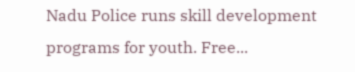Nadu Police runs skill development programs for youth. Free...